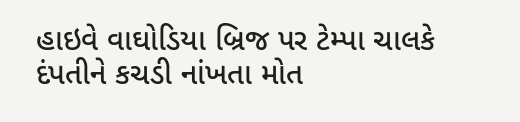હાઇવે વાઘોડિયા બ્રિજ પર ટેમ્પા ચાલકે દંપતીને કચડી નાંખતા મોત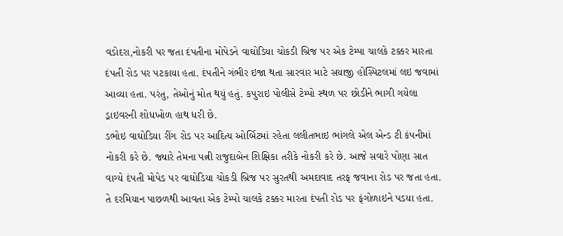વડોદરા,નોકરી પર જતા દંપતીના મોપેડને વાઘોડિયા ચોકડી બ્રિજ પર એક ટેમ્પા ચાલકે ટક્કર મારતા દંપતી રોડ પર પટકાયા હતા. દંપતીને ગંભીર ઇજા થતા સારવાર માટે સયાજી હોસ્પિટલમાં લઇ જવામાં આવ્યા હતા. પરંતુ, તેઓનું મોત થયું હતું. કપુરાઇ પોલીસે ટેમ્પો સ્થળ પર છોડીને ભાગી ગયેલા ડ્રાઇવરની શોધખોળ હાથ ધરી છે.
ડભોઇ વાઘોડિયા રીંગ રોડ પર આદિત્ય ઓર્બિટમાં રહેતા લલીતભાઇ ભાંગલે એલ એન્ડ ટી કંપનીમાં નોકરી કરે છે. જ્યારે તેમના પત્ની રાજુદાબેન શિક્ષિકા તરીકે નોકરી કરે છે. આજે સવારે પોણા સાત વાગ્યે દંપતી મોપેડ પર વાઘોડિયા ચોકડી બ્રિજ પર સુરતથી અમદાવાદ તરફ જવાના રોડ પર જતા હતા. તે દરમિયાન પાછળથી આવતા એક ટેમ્પો ચાલકે ટક્કર મારતા દંપતી રોડ પર ફંગોળાઇને પડયા હતા.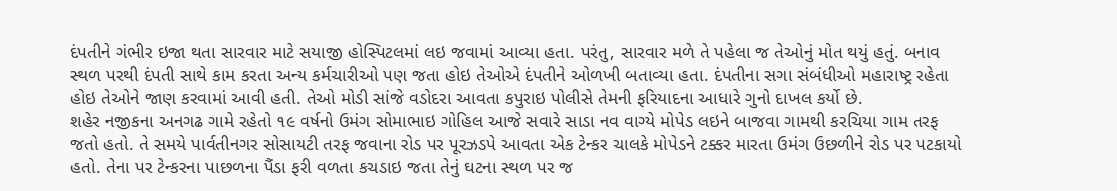દંપતીને ગંભીર ઇજા થતા સારવાર માટે સયાજી હોસ્પિટલમાં લઇ જવામાં આવ્યા હતા. પરંતુ, સારવાર મળે તે પહેલા જ તેઓનું મોત થયું હતું. બનાવ સ્થળ પરથી દંપતી સાથે કામ કરતા અન્ય કર્મચારીઓ પણ જતા હોઇ તેઓએ દંપતીને ઓળખી બતાવ્યા હતા. દંપતીના સગા સંબંધીઓ મહારાષ્ટ્ર રહેતા હોઇ તેઓને જાણ કરવામાં આવી હતી. તેઓ મોડી સાંજે વડોદરા આવતા કપુરાઇ પોલીસે તેમની ફરિયાદના આધારે ગુનો દાખલ કર્યો છે.
શહેર નજીકના અનગઢ ગામે રહેતો ૧૯ વર્ષનો ઉમંગ સોમાભાઇ ગોહિલ આજે સવારે સાડા નવ વાગ્યે મોપેડ લઇને બાજવા ગામથી કરચિયા ગામ તરફ જતો હતો. તે સમયે પાર્વતીનગર સોસાયટી તરફ જવાના રોડ પર પૂરઝડપે આવતા એક ટેન્કર ચાલકે મોપેડને ટક્કર મારતા ઉમંગ ઉછળીને રોડ પર પટકાયો હતો. તેના પર ટેન્કરના પાછળના પૈંડા ફરી વળતા કચડાઇ જતા તેનું ઘટના સ્થળ પર જ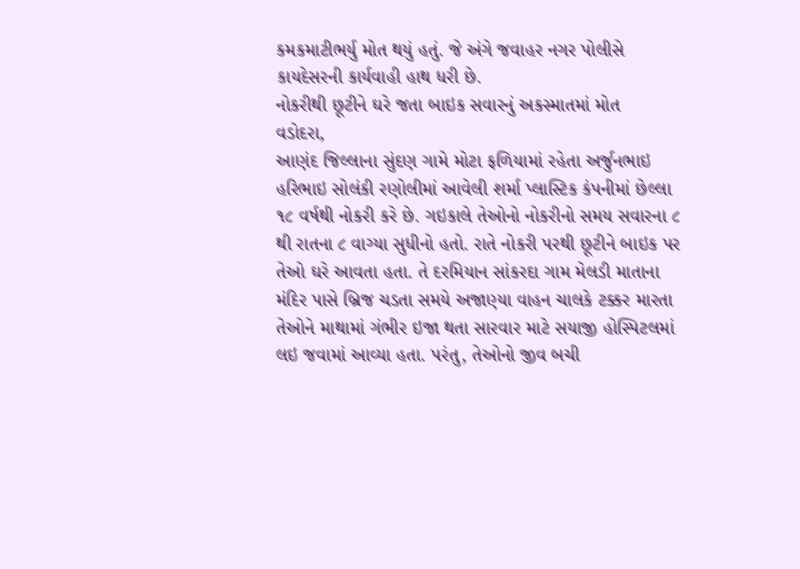કમકમાટીભર્યુ મોત થયું હતું. જે અંગે જવાહર નગર પોલીસે કાયદેસરની કાર્યવાહી હાથ ધરી છે.
નોકરીથી છૂટીને ઘરે જતા બાઇક સવારનું અકસ્માતમાં મોત
વડોદરા,
આણંદ જિલ્લાના સુંદણ ગામે મોટા ફળિયામાં રહેતા અર્જુનભાઇ હરિભાઇ સોલંકી રણોલીમાં આવેલી શર્મા પ્લાસ્ટિક કંપનીમાં છેલ્લા ૧૮ વર્ષથી નોકરી કરે છે. ગઇકાલે તેઓનો નોકરીનો સમય સવારના ૮ થી રાતના ૮ વાગ્યા સુધીનો હતો. રાતે નોકરી પરથી છૂટીને બાઇક પર તેઓ ઘરે આવતા હતા. તે દરમિયાન સાંકરદા ગામ મેલડી માતાના મંદિર પાસે બ્રિજ ચડતા સમયે અજાણ્યા વાહન ચાલકે ટક્કર મારતા તેઓને માથામાં ગંભીર ઇજા થતા સારવાર માટે સયાજી હોસ્પિટલમાં લઇ જવામાં આવ્યા હતા. પરંતુ, તેઓનો જીવ બચી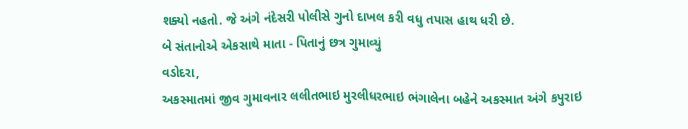શક્યો નહતો. જે અંગે નંદેસરી પોલીસે ગુનો દાખલ કરી વધુ તપાસ હાથ ધરી છે.
બે સંતાનોએ એકસાથે માતા - પિતાનું છત્ર ગુમાવ્યું
વડોદરા,
અકસ્માતમાં જીવ ગુમાવનાર લલીતભાઇ મુરલીધરભાઇ ભંગાલેના બહેને અકસ્માત અંગે કપુરાઇ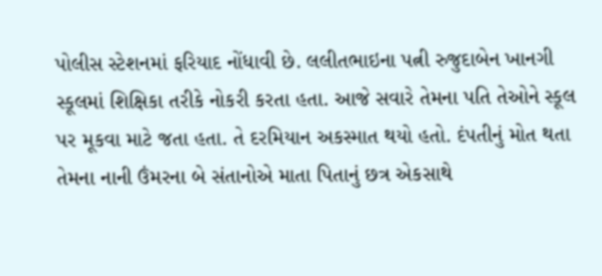પોલીસ સ્ટેશનમાં ફરિયાદ નોંધાવી છે. લલીતભાઇના પત્ની રુજુદાબેન ખાનગી સ્કૂલમાં શિક્ષિકા તરીકે નોકરી કરતા હતા. આજે સવારે તેમના પતિ તેઓને સ્કૂલ પર મૂકવા માટે જતા હતા. તે દરમિયાન અકસ્માત થયો હતો. દંપતીનું મોત થતા તેમના નાની ઉંમરના બે સંતાનોએ માતા પિતાનું છત્ર એકસાથે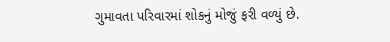ગુમાવતા પરિવારમાં શોકનું મોજું ફરી વળ્યું છે.